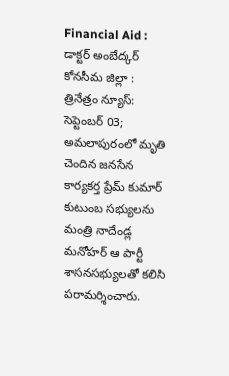Financial Aid : డాక్టర్ అంబేద్కర్ కోనసీమ జిల్లా : త్రినేత్రం న్యూస్: సెప్టెంబర్ 03; అమలాపురంలో మృతి చెందిన జనసేన కార్యకర్త ప్రేమ్ కుమార్ కుటుంబ సభ్యులను మంత్రి నాదేండ్ల మనోహర్ ఆ పార్టీ శాసనసభ్యులతో కలిసి పరామర్శించారు.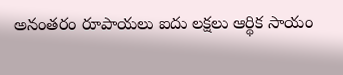అనంతరం రూపాయలు ఐదు లక్షలు ఆర్థిక సాయం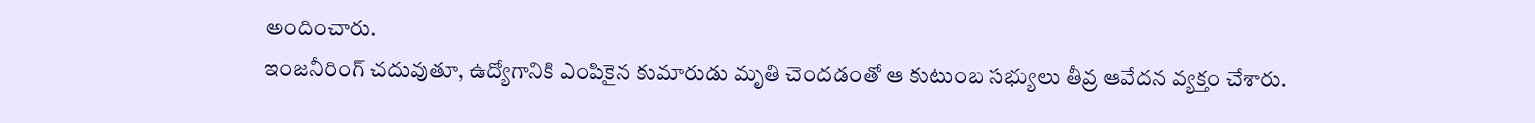అందించారు.
ఇంజనీరింగ్ చదువుతూ, ఉద్యోగానికి ఎంపికైన కుమారుడు మృతి చెందడంతో ఆ కుటుంబ సభ్యులు తీవ్ర ఆవేదన వ్యక్తం చేశారు.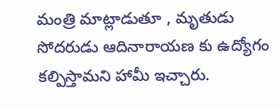మంత్రి మాట్లాడుతూ , మృతుడు సోదరుడు ఆదినారాయణ కు ఉద్యోగం కల్పిస్తామని హామీ ఇచ్చారు.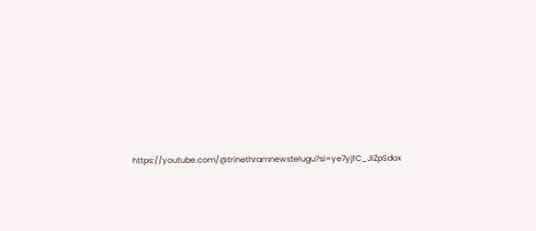https://youtube.com/@trinethramnewstelugu?si=ye7yjfC_JIZpSdox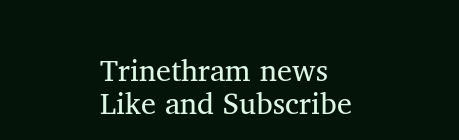Trinethram news
Like and Subscribe